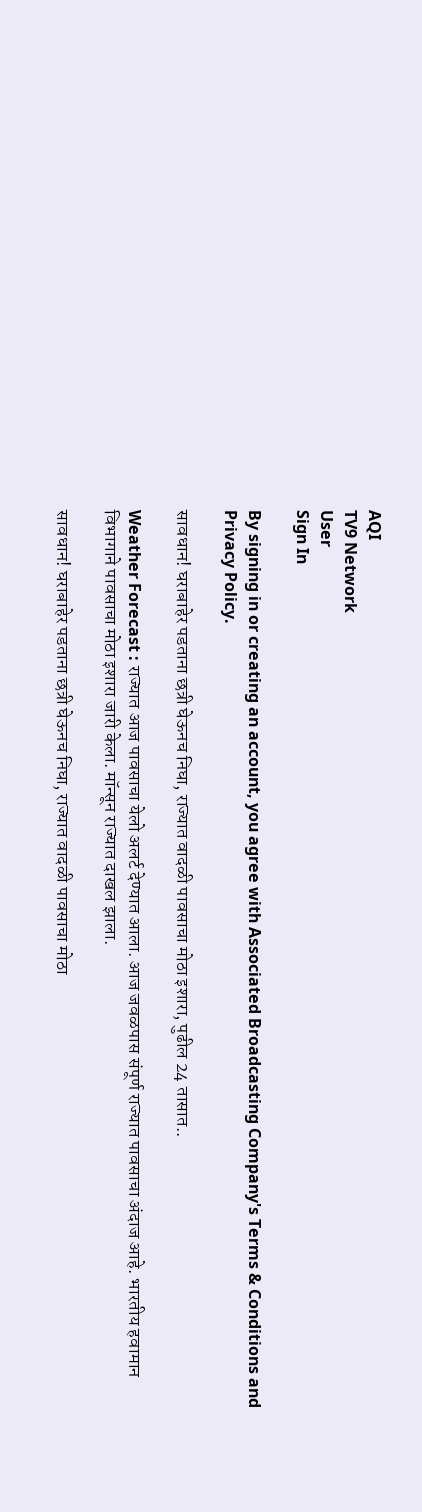AQI
TV9 Network
User
Sign In

By signing in or creating an account, you agree with Associated Broadcasting Company's Terms & Conditions and Privacy Policy.

सावधान! घराबाहेर पडताना छत्री घेऊनच निघा, राज्यात वादळी पावसाचा मोठा इशारा, पुढील 24 तासात..

Weather Forecast : राज्यात आज पावसाचा येलो अलर्ट देण्यात आला. आज जवळपास संपूर्ण राज्यात पावसाचा अंदाज आहे. भारतीय हवामान विभागाने पावसाचा मोठा इशारा जारी केला. मॉन्सून राज्यात दाखल झाला.

सावधान! घराबाहेर पडताना छत्री घेऊनच निघा, राज्यात वादळी पावसाचा मोठा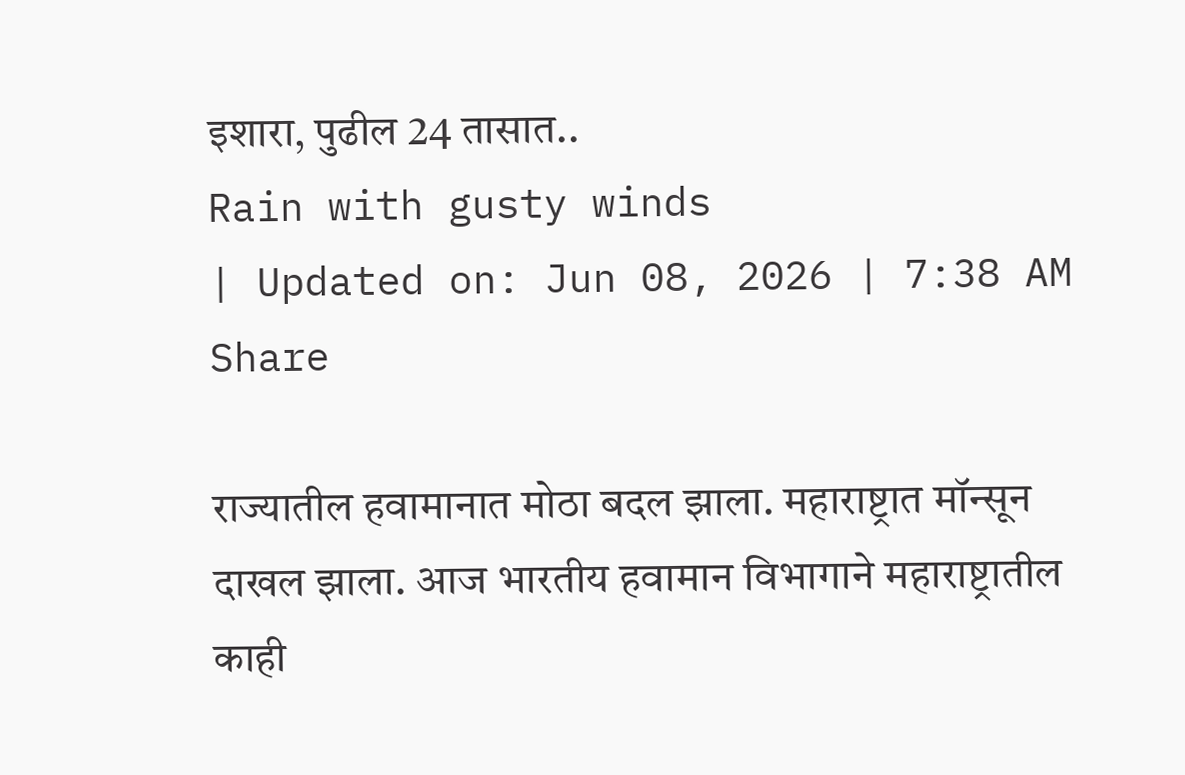इशारा, पुढील 24 तासात..
Rain with gusty winds
| Updated on: Jun 08, 2026 | 7:38 AM
Share

राज्यातील हवामानात मोठा बदल झाला. महाराष्ट्रात मॉन्सून दाखल झाला. आज भारतीय हवामान विभागाने महाराष्ट्रातील काही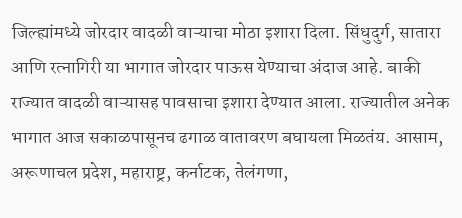जिल्ह्यांमध्ये जोरदार वादळी वाऱ्याचा मोठा इशारा दिला. सिंधुदुर्ग, सातारा आणि रत्नागिरी या भागात जोरदार पाऊस येण्याचा अंदाज आहे. बाकी राज्यात वादळी वाऱ्यासह पावसाचा इशारा देण्यात आला. राज्यातील अनेक भागात आज सकाळपासूनच ढगाळ वातावरण बघायला मिळतंय. आसाम, अरूणाचल प्रदेश, महाराष्ट्र, कर्नाटक, तेलंगणा,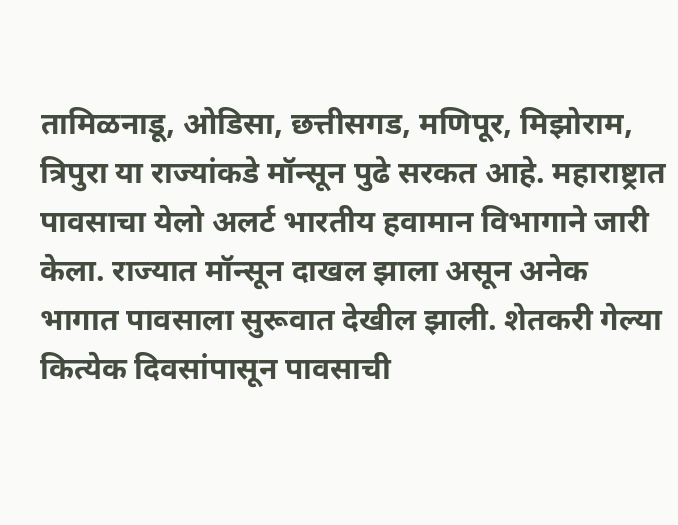तामिळनाडू, ओडिसा, छत्तीसगड, मणिपूर, मिझोराम, त्रिपुरा या राज्यांकडे मॉन्सून पुढे सरकत आहे. महाराष्ट्रात पावसाचा येलो अलर्ट भारतीय हवामान विभागाने जारी केला. राज्यात मॉन्सून दाखल झाला असून अनेक भागात पावसाला सुरूवात देखील झाली. शेतकरी गेल्या कित्येक दिवसांपासून पावसाची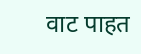वाट पाहत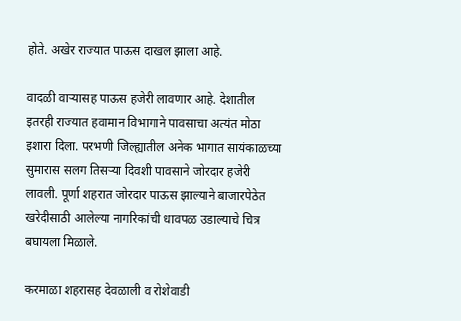होते. अखेर राज्यात पाऊस दाखल झाला आहे.

वादळी वाऱ्यासह पाऊस हजेरी लावणार आहे. देशातील इतरही राज्यात हवामान विभागाने पावसाचा अत्यंत मोठा इशारा दिला. परभणी जिल्ह्यातील अनेक भागात सायंकाळच्या सुमारास सलग तिसऱ्या दिवशी पावसाने जोरदार हजेरी लावली. पूर्णा शहरात जोरदार पाऊस झाल्याने बाजारपेठेत खरेदीसाठी आलेल्या नागरिकांची धावपळ उडाल्याचे चित्र बघायला मिळाले.

करमाळा शहरासह देवळाली व रोशेवाडी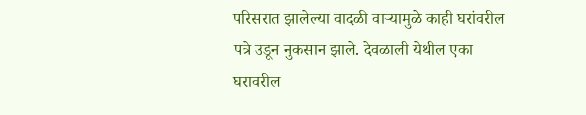परिसरात झालेल्या वादळी वाऱ्यामुळे काही घरांवरील पत्रे उडून नुकसान झाले. देवळाली येथील एका घरावरील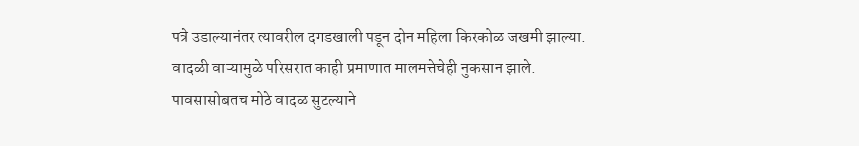पत्रे उडाल्यानंतर त्यावरील दगडखाली पडून दोन महिला किरकोळ जखमी झाल्या. वादळी वाऱ्यामुळे परिसरात काही प्रमाणात मालमत्तेचेही नुकसान झाले. पावसासोबतच मोठे वादळ सुटल्याने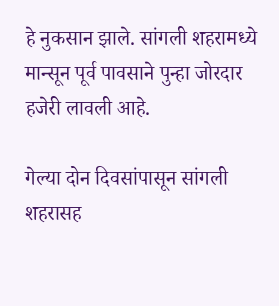हे नुकसान झाले. सांगली शहरामध्ये मान्सून पूर्व पावसाने पुन्हा जोरदार हजेरी लावली आहे.

गेल्या दोन दिवसांपासून सांगली शहरासह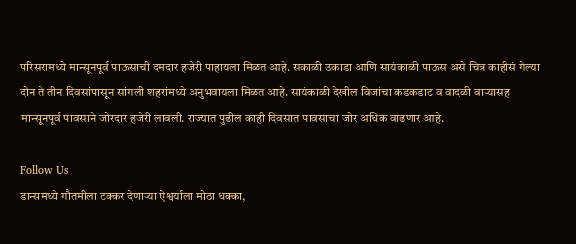परिसरामध्ये मान्सूनपूर्व पाऊसाची दमदार हजेरी पाहायला मिळत आहे. सकाळी उकाडा आणि सायंकाळी पाऊस असे चित्र काहीसं गेल्या दोन ते तीन दिवसांपासून सांगली शहरांमध्ये अनुभवायला मिळत आहे. सायंकाळी देखील विजांचा कडकडाट व वादळी वाऱ्यासह मान्सूनपूर्व पावसाने जोरदार हजेरी लावली. राज्यात पुढील काही दिवसात पावसाचा जोर अधिक वाढणार आहे.

Follow Us
डान्समध्ये गौतमीला टक्कर देणाऱ्या ऐश्वर्याला मोठा धक्का,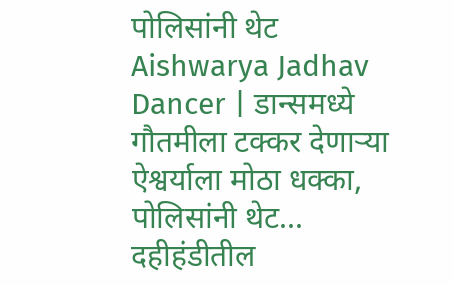पोलिसांनी थेट
Aishwarya Jadhav Dancer | डान्समध्ये गौतमीला टक्कर देणाऱ्या ऐश्वर्याला मोठा धक्का, पोलिसांनी थेट...
दहीहंडीतील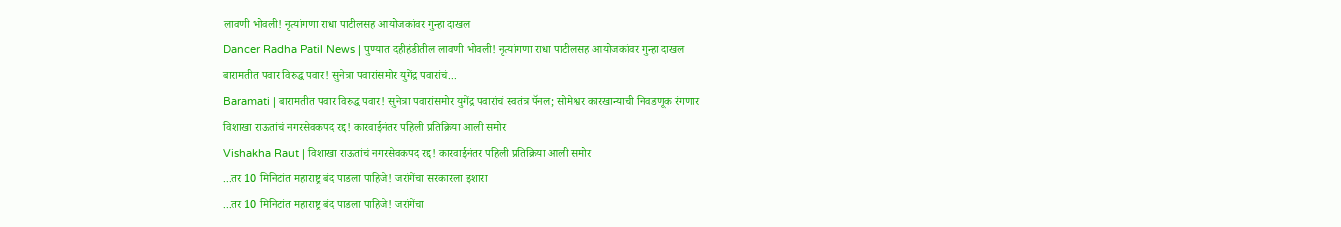लावणी भोवली! नृत्यांगणा राधा पाटीलसह आयोजकांवर गुन्हा दाखल
Dancer Radha Patil News | पुण्यात दहीहंडीतील लावणी भोवली! नृत्यांगणा राधा पाटीलसह आयोजकांवर गुन्हा दाखल
बारामतीत पवार विरुद्ध पवार! सुनेत्रा पवारांसमोर युगेंद्र पवारांचं...
Baramati | बारामतीत पवार विरुद्ध पवार! सुनेत्रा पवारांसमोर युगेंद्र पवारांचं स्वतंत्र पॅनल; सोमेश्वर कारखान्याची निवडणूक रंगणार
विशाखा राऊतांचं नगरसेवकपद रद्द! कारवाईनंतर पहिली प्रतिक्रिया आली समोर
Vishakha Raut | विशाखा राऊतांचं नगरसेवकपद रद्द! कारवाईनंतर पहिली प्रतिक्रिया आली समोर
...तर 10 मिनिटांत महाराष्ट्र बंद पाडला पाहिजे! जरांगेंचा सरकारला इशारा
...तर 10 मिनिटांत महाराष्ट्र बंद पाडला पाहिजे! जरांगेंचा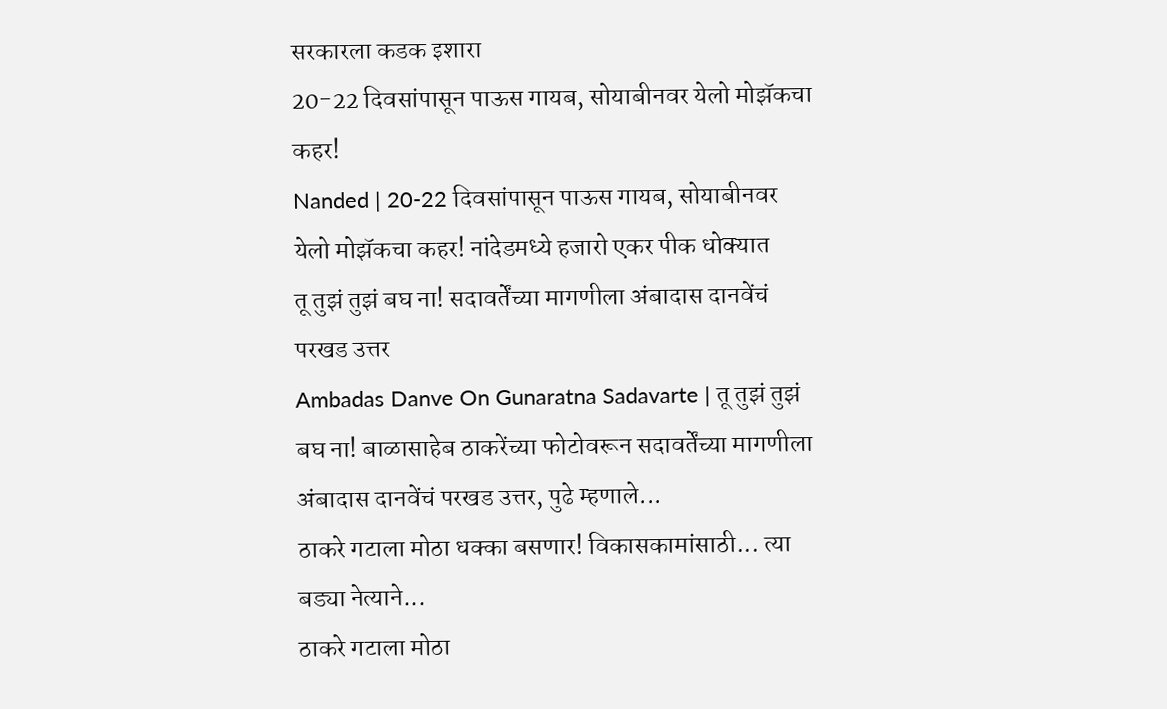सरकारला कडक इशारा
20-22 दिवसांपासून पाऊस गायब, सोयाबीनवर येलो मोझॅकचा कहर!
Nanded | 20-22 दिवसांपासून पाऊस गायब, सोयाबीनवर येलो मोझॅकचा कहर! नांदेडमध्ये हजारो एकर पीक धोक्यात
तू तुझं तुझं बघ ना! सदावर्तेंच्या मागणीला अंबादास दानवेंचं परखड उत्तर
Ambadas Danve On Gunaratna Sadavarte | तू तुझं तुझं बघ ना! बाळासाहेब ठाकरेंच्या फोटोवरून सदावर्तेंच्या मागणीला अंबादास दानवेंचं परखड उत्तर, पुढे म्हणाले...
ठाकरे गटाला मोठा धक्का बसणार! विकासकामांसाठी... त्या बड्या नेत्याने...
ठाकरे गटाला मोठा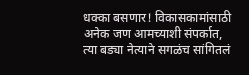धक्का बसणार! विकासकामांसाठी अनेक जण आमच्याशी संपर्कात, त्या बड्या नेत्याने सगळंच सांगितलं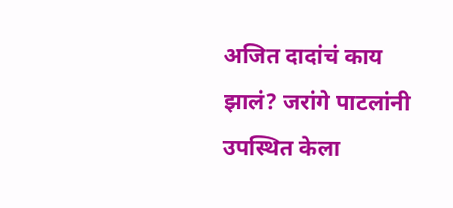अजित दादांचं काय झालं? जरांगे पाटलांनी उपस्थित केला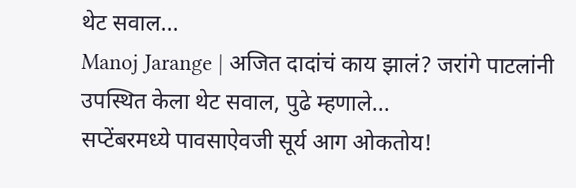थेट सवाल...
Manoj Jarange | अजित दादांचं काय झालं? जरांगे पाटलांनी उपस्थित केला थेट सवाल, पुढे म्हणाले...
सप्टेंबरमध्ये पावसाऐवजी सूर्य आग ओकतोय!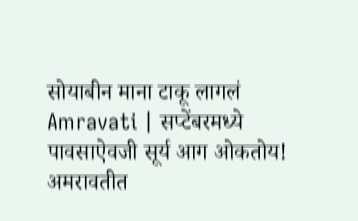सोयाबीन माना टाकू लागलं
Amravati | सप्टेंबरमध्ये पावसाऐवजी सूर्य आग ओकतोय! अमरावतीत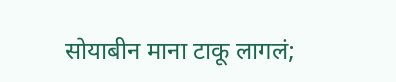सोयाबीन माना टाकू लागलं;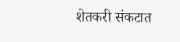शेतकरी संकटात